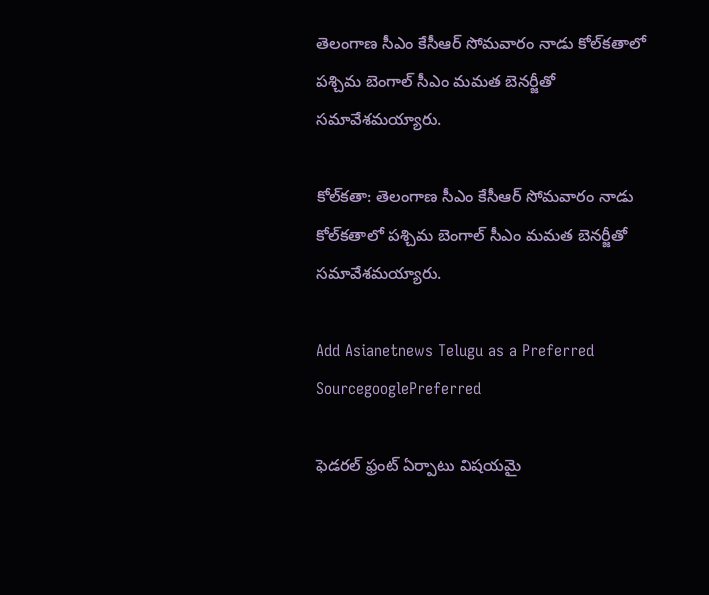తెలంగాణ సీఎం కేసీఆర్ సోమవారం నాడు కోల్‌కతాలో  పశ్చిమ బెంగాల్ సీఎం మమత బెనర్జీతో సమావేశమయ్యారు.

కోల్‌కతా: తెలంగాణ సీఎం కేసీఆర్ సోమవారం నాడు కోల్‌కతాలో పశ్చిమ బెంగాల్ సీఎం మమత బెనర్జీతో సమావేశమయ్యారు.

Add Asianetnews Telugu as a Preferred SourcegooglePreferred

ఫెడరల్ ఫ్రంట్ ఏర్పాటు విషయమై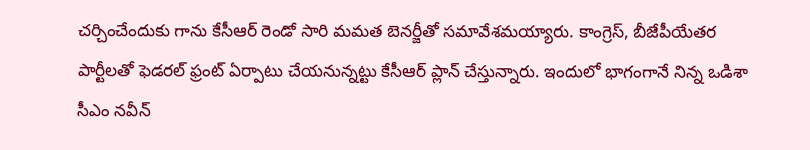చర్చించేందుకు గాను కేసీఆర్ రెండో సారి మమత బెనర్జీతో సమావేశమయ్యారు. కాంగ్రెస్, బీజేపీయేతర పార్టీలతో ఫెడరల్ ఫ్రంట్‌ ఏర్పాటు చేయనున్నట్టు కేసీఆర్ ప్లాన్ చేస్తున్నారు. ఇందులో భాగంగానే నిన్న ఒడిశా సీఎం నవీన్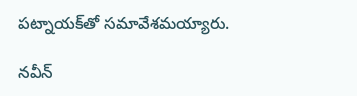పట్నాయక్‌తో సమావేశమయ్యారు.

నవీన్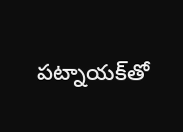పట్నాయక్‌తో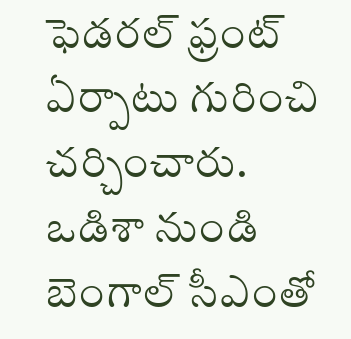ఫెడరల్ ఫ్రంట్ ఏర్పాటు గురించి చర్చించారు. ఒడిశా నుండి బెంగాల్ సీఎంతో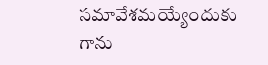సమావేశమయ్యేందుకు గాను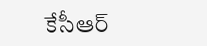కేసీఆర్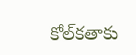కోల్‌కతాకు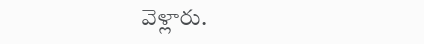వెళ్లారు.